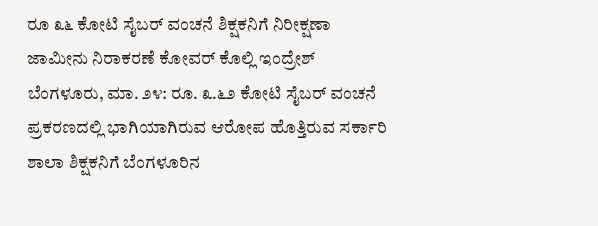ರೂ ೩೬ ಕೋಟಿ ಸೈಬರ್ ವಂಚನೆ ಶಿಕ್ಷಕನಿಗೆ ನಿರೀಕ್ಷಣಾ ಜಾಮೀನು ನಿರಾಕರಣೆ ಕೋವರ್ ಕೊಲ್ಲಿ ಇಂದ್ರೇಶ್ ಬೆಂಗಳೂರು, ಮಾ. ೨೪: ರೂ. ೩.೬೨ ಕೋಟಿ ಸೈಬರ್ ವಂಚನೆ ಪ್ರಕರಣದಲ್ಲಿ ಭಾಗಿಯಾಗಿರುವ ಆರೋಪ ಹೊತ್ತಿರುವ ಸರ್ಕಾರಿ ಶಾಲಾ ಶಿಕ್ಷಕನಿಗೆ ಬೆಂಗಳೂರಿನ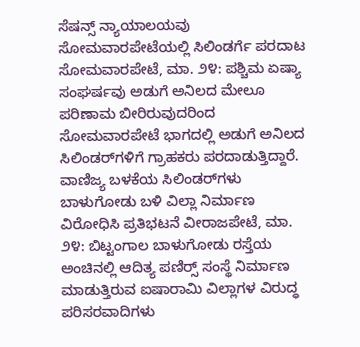ಸೆಷನ್ಸ್ ನ್ಯಾಯಾಲಯವು
ಸೋಮವಾರಪೇಟೆಯಲ್ಲಿ ಸಿಲಿಂಡರ್ಗೆ ಪರದಾಟ ಸೋಮವಾರಪೇಟೆ, ಮಾ. ೨೪: ಪಶ್ಚಿಮ ಏಷ್ಯಾ ಸಂಘರ್ಷವು ಅಡುಗೆ ಅನಿಲದ ಮೇಲೂ ಪರಿಣಾಮ ಬೀರಿರುವುದರಿಂದ ಸೋಮವಾರಪೇಟೆ ಭಾಗದಲ್ಲಿ ಅಡುಗೆ ಅನಿಲದ ಸಿಲಿಂಡರ್‌ಗಳಿಗೆ ಗ್ರಾಹಕರು ಪರದಾಡುತ್ತಿದ್ದಾರೆ. ವಾಣಿಜ್ಯ ಬಳಕೆಯ ಸಿಲಿಂಡರ್‌ಗಳು
ಬಾಳುಗೋಡು ಬಳಿ ವಿಲ್ಲಾ ನಿರ್ಮಾಣ ವಿರೋಧಿಸಿ ಪ್ರತಿಭಟನೆ ವೀರಾಜಪೇಟೆ, ಮಾ. ೨೪: ಬಿಟ್ಟಂಗಾಲ ಬಾಳುಗೋಡು ರಸ್ತೆಯ ಅಂಚಿನಲ್ಲಿ ಆದಿತ್ಯ ಪಣಿರ‍್ಸ್ ಸಂಸ್ಥೆ ನಿರ್ಮಾಣ ಮಾಡುತ್ತಿರುವ ಐಷಾರಾಮಿ ವಿಲ್ಲಾಗಳ ವಿರುದ್ಧ ಪರಿಸರವಾದಿಗಳು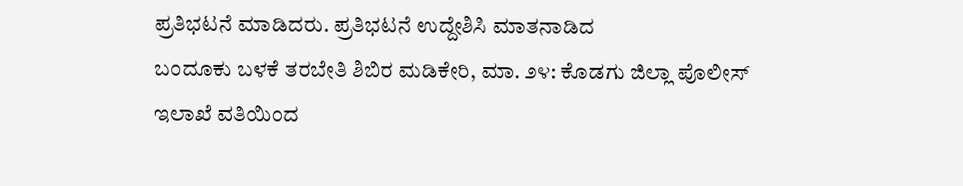ಪ್ರತಿಭಟನೆ ಮಾಡಿದರು. ಪ್ರತಿಭಟನೆ ಉದ್ದೇಶಿಸಿ ಮಾತನಾಡಿದ
ಬಂದೂಕು ಬಳಕೆ ತರಬೇತಿ ಶಿಬಿರ ಮಡಿಕೇರಿ, ಮಾ. ೨೪: ಕೊಡಗು ಜಿಲ್ಲಾ ಪೊಲೀಸ್ ಇಲಾಖೆ ವತಿಯಿಂದ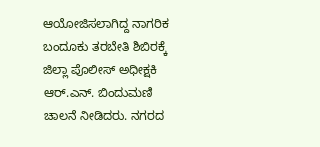ಆಯೋಜಿಸಲಾಗಿದ್ದ ನಾಗರಿಕ ಬಂದೂಕು ತರಬೇತಿ ಶಿಬಿರಕ್ಕೆ ಜಿಲ್ಲಾ ಪೊಲೀಸ್ ಅಧೀಕ್ಷಕಿ ಆರ್.ಎನ್. ಬಿಂದುಮಣಿ ಚಾಲನೆ ನೀಡಿದರು. ನಗರದ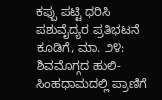ಕಪ್ಪು ಪಟ್ಟಿ ಧರಿಸಿ ಪಶುವೈದ್ಯರ ಪ್ರತಿಭಟನೆ ಕೂಡಿಗೆ, ಮಾ. ೨೪: ಶಿವಮೊಗ್ಗದ ಹುಲಿ-ಸಿಂಹಧಾಮದಲ್ಲಿ ಪ್ರಾಣಿಗೆ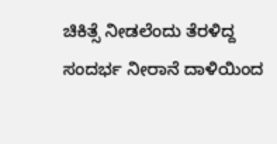ಚಿಕಿತ್ಸೆ ನೀಡಲೆಂದು ತೆರಳಿದ್ದ ಸಂದರ್ಭ ನೀರಾನೆ ದಾಳಿಯಿಂದ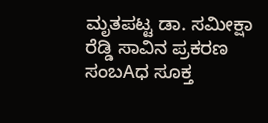ಮೃತಪಟ್ಟ ಡಾ. ಸಮೀಕ್ಷಾ ರೆಡ್ಡಿ ಸಾವಿನ ಪ್ರಕರಣ ಸಂಬAಧ ಸೂಕ್ತ